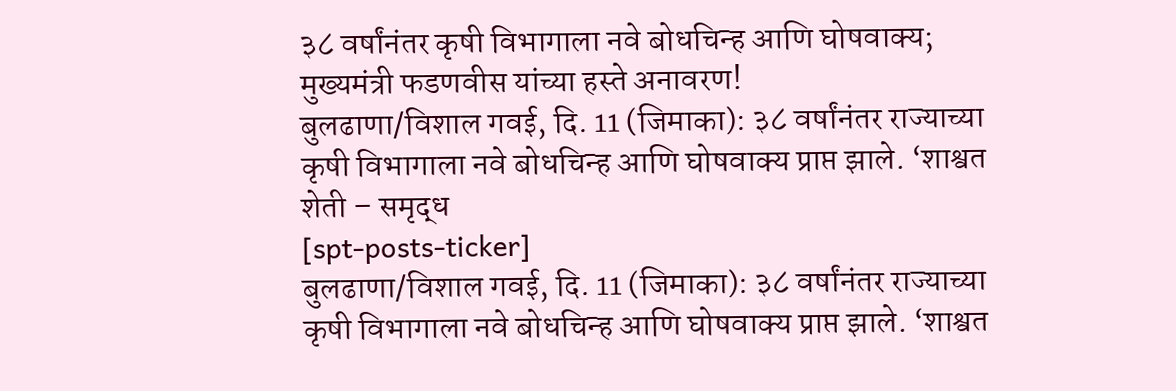३८ वर्षांनंतर कृषी विभागाला नवे बोधचिन्ह आणि घोषवाक्य; मुख्यमंत्री फडणवीस यांच्या हस्ते अनावरण!
बुलढाणा/विशाल गवई, दि. 11 (जिमाका): ३८ वर्षांनंतर राज्याच्या कृषी विभागाला नवे बोधचिन्ह आणि घोषवाक्य प्राप्त झाले. ‘शाश्वत शेती – समृद्ध
[spt-posts-ticker]
बुलढाणा/विशाल गवई, दि. 11 (जिमाका): ३८ वर्षांनंतर राज्याच्या कृषी विभागाला नवे बोधचिन्ह आणि घोषवाक्य प्राप्त झाले. ‘शाश्वत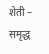शेती – समृद्ध